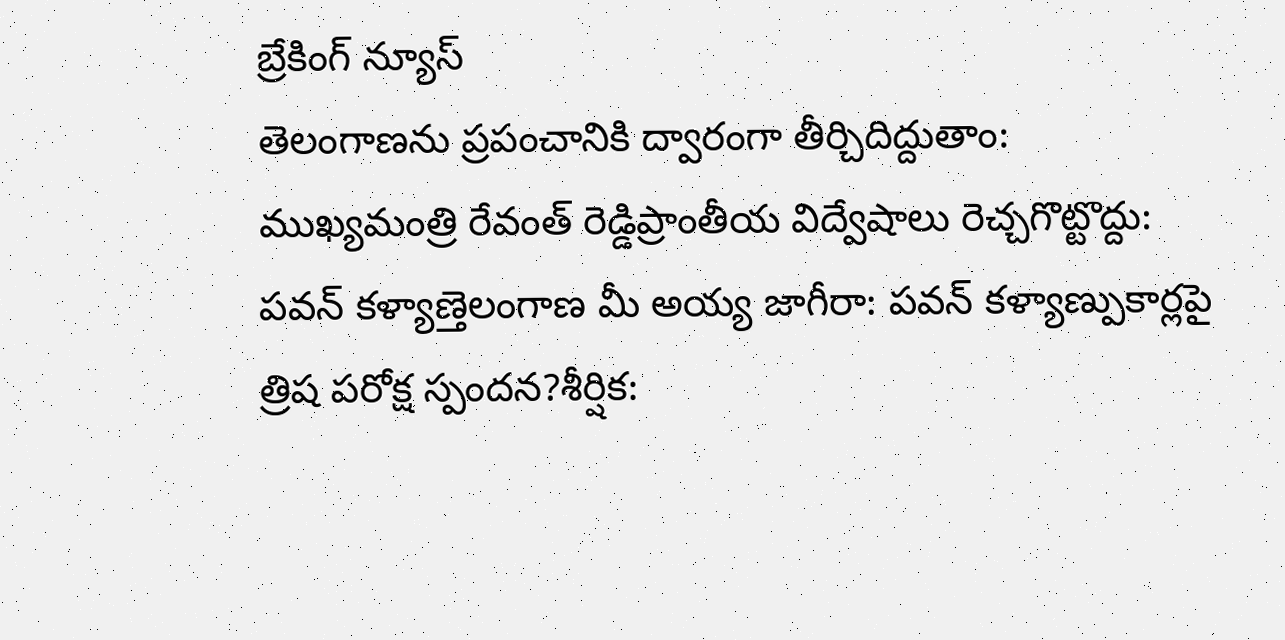బ్రేకింగ్ న్యూస్
తెలంగాణను ప్రపంచానికి ద్వారంగా తీర్చిదిద్దుతాం: ముఖ్యమంత్రి రేవంత్ రెడ్డిప్రాంతీయ విద్వేషాలు రెచ్చగొట్టొద్దు: పవన్ కళ్యాణ్తెలంగాణ మీ అయ్య జాగీరా: పవన్ కళ్యాణ్పుకార్లపై త్రిష పరోక్ష స్పందన?శీర్షిక: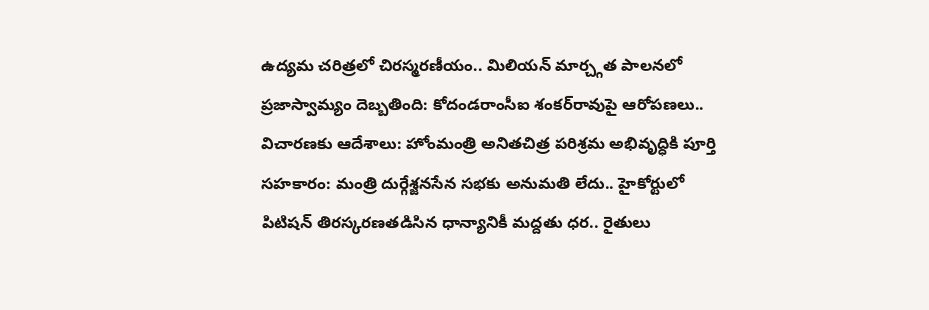ఉద్యమ చరిత్రలో చిరస్మరణీయం.. మిలియన్ మార్చ్గత పాలనలో ప్రజాస్వామ్యం దెబ్బతింది: కోదండరాంసీఐ శంకర్‌రావుపై ఆరోపణలు.. విచారణకు ఆదేశాలు: హోంమంత్రి అనితచిత్ర పరిశ్రమ అభివృద్ధికి పూర్తి సహకారం: మంత్రి దుర్గేశ్జనసేన సభకు అనుమతి లేదు.. హైకోర్టులో పిటిషన్ తిరస్కరణతడిసిన ధాన్యానికీ మద్దతు ధర.. రైతులు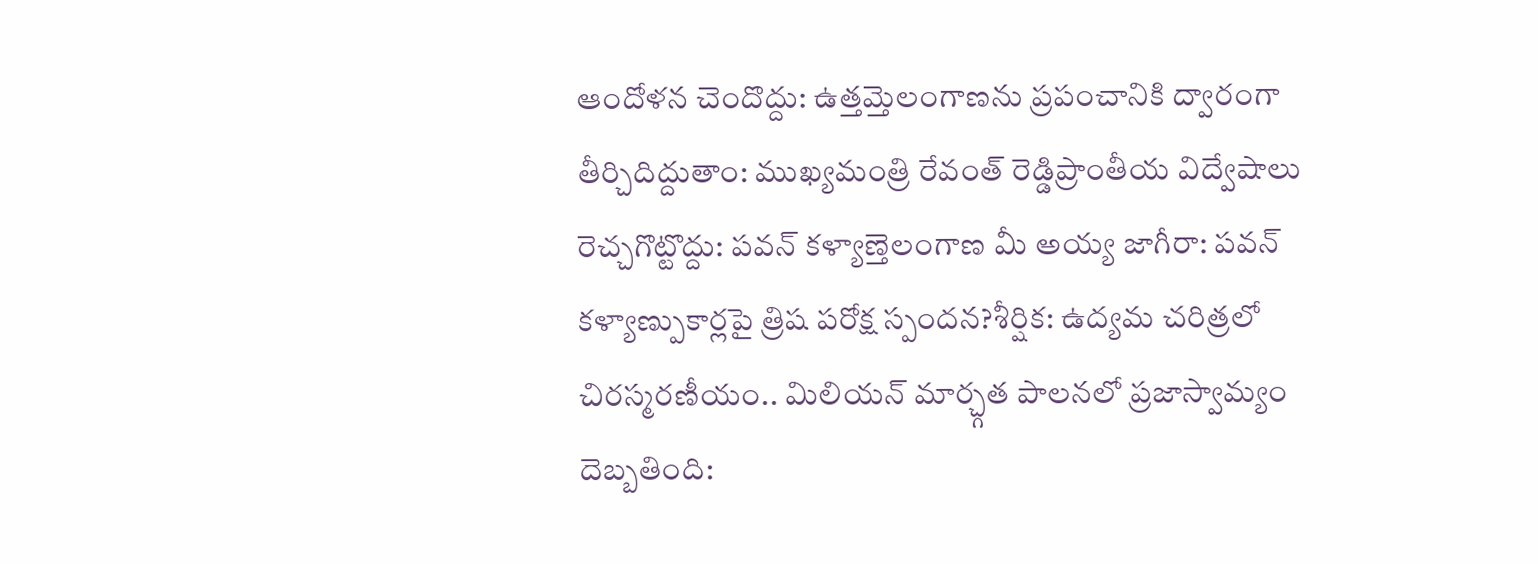ఆందోళన చెందొద్దు: ఉత్తమ్తెలంగాణను ప్రపంచానికి ద్వారంగా తీర్చిదిద్దుతాం: ముఖ్యమంత్రి రేవంత్ రెడ్డిప్రాంతీయ విద్వేషాలు రెచ్చగొట్టొద్దు: పవన్ కళ్యాణ్తెలంగాణ మీ అయ్య జాగీరా: పవన్ కళ్యాణ్పుకార్లపై త్రిష పరోక్ష స్పందన?శీర్షిక: ఉద్యమ చరిత్రలో చిరస్మరణీయం.. మిలియన్ మార్చ్గత పాలనలో ప్రజాస్వామ్యం దెబ్బతింది: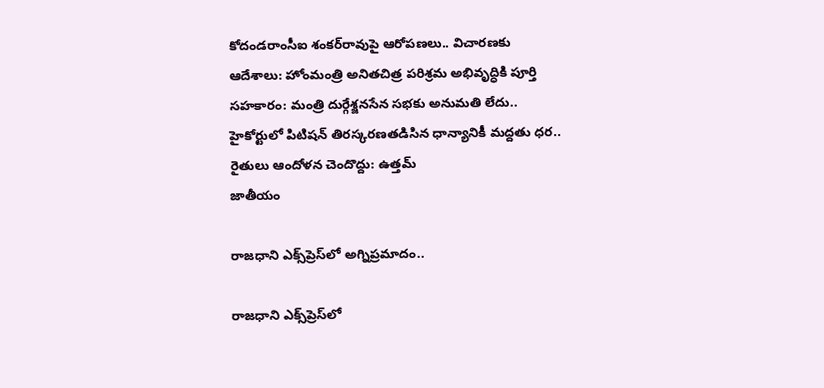కోదండరాంసీఐ శంకర్‌రావుపై ఆరోపణలు.. విచారణకు ఆదేశాలు: హోంమంత్రి అనితచిత్ర పరిశ్రమ అభివృద్ధికి పూర్తి సహకారం: మంత్రి దుర్గేశ్జనసేన సభకు అనుమతి లేదు.. హైకోర్టులో పిటిషన్ తిరస్కరణతడిసిన ధాన్యానికీ మద్దతు ధర.. రైతులు ఆందోళన చెందొద్దు: ఉత్తమ్
జాతీయం

రాజధాని ఎక్స్‌ప్రెస్‌లో అగ్నిప్రమాదం..

రాజధాని ఎక్స్‌ప్రెస్‌లో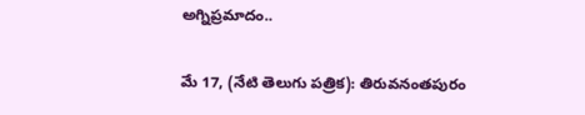అగ్నిప్రమాదం..

మే 17, (నేటి తెలుగు పత్రిక): తిరువనంతపురం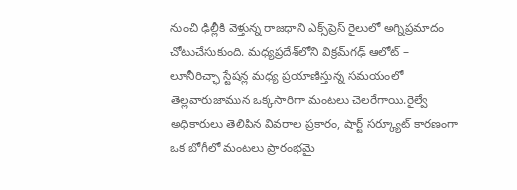నుంచి ఢిల్లీకి వెళ్తున్న రాజధాని ఎక్స్‌ప్రెస్ రైలులో అగ్నిప్రమాదం చోటుచేసుకుంది. మధ్యప్రదేశ్‌లోని విక్రమ్‌గఢ్ ఆలోట్ – లూనీరిచ్ఛా స్టేషన్ల మధ్య ప్రయాణిస్తున్న సమయంలో తెల్లవారుజామున ఒక్కసారిగా మంటలు చెలరేగాయి.రైల్వే అధికారులు తెలిపిన వివరాల ప్రకారం, షార్ట్ సర్క్యూట్ కారణంగా ఒక బోగీలో మంటలు ప్రారంభమై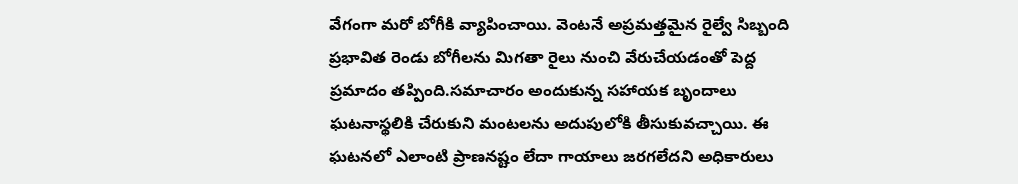వేగంగా మరో బోగీకి వ్యాపించాయి. వెంటనే అప్రమత్తమైన రైల్వే సిబ్బంది ప్రభావిత రెండు బోగీలను మిగతా రైలు నుంచి వేరుచేయడంతో పెద్ద ప్రమాదం తప్పింది.సమాచారం అందుకున్న సహాయక బృందాలు ఘటనాస్థలికి చేరుకుని మంటలను అదుపులోకి తీసుకువచ్చాయి. ఈ ఘటనలో ఎలాంటి ప్రాణనష్టం లేదా గాయాలు జరగలేదని అధికారులు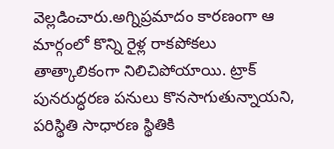వెల్లడించారు.అగ్నిప్రమాదం కారణంగా ఆ మార్గంలో కొన్ని రైళ్ల రాకపోకలు తాత్కాలికంగా నిలిచిపోయాయి. ట్రాక్ పునరుద్ధరణ పనులు కొనసాగుతున్నాయని, పరిస్థితి సాధారణ స్థితికి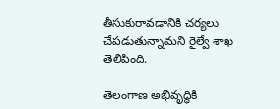తీసుకురావడానికి చర్యలు చేపడుతున్నామని రైల్వే శాఖ తెలిపింది.

తెలంగాణ అభివృద్ధికి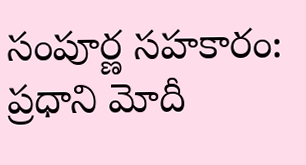సంపూర్ణ సహకారం: ప్రధాని మోదీ